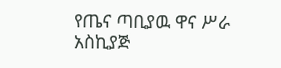የጤና ጣቢያዉ ዋና ሥራ አስኪያጅ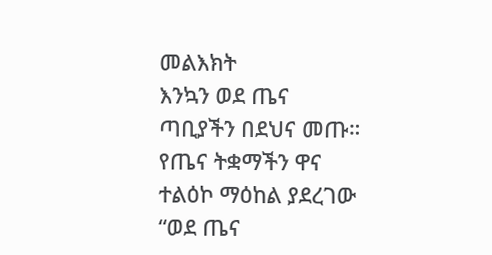መልእክት
እንኳን ወደ ጤና ጣቢያችን በደህና መጡ። የጤና ትቋማችን ዋና ተልዕኮ ማዕከል ያደረገው “ወደ ጤና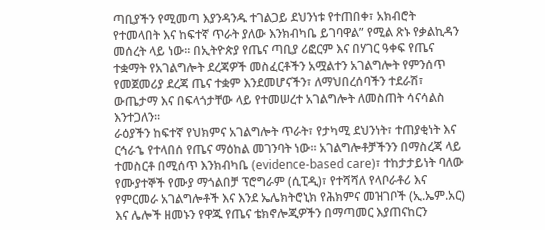ጣቢያችን የሚመጣ እያንዳንዱ ተገልጋይ ደህንነቱ የተጠበቀ፣ አክብሮት የተመላበት እና ከፍተኛ ጥራት ያለው እንክብካቤ ይገባዋል” የሚል ጽኑ የቃልኪዳን መሰረት ላይ ነው። በኢትዮጵያ የጤና ጣቢያ ሪፎርም እና በሃገር ዓቀፍ የጤና ተቋማት የአገልግሎት ደረጃዎች መስፈርቶችን አሟልተን አገልግሎት የምንሰጥ የመጀመሪያ ደረጃ ጤና ተቋም እንደመሆናችን፣ ለማህበረሰባችን ተደራሽ፣ ውጤታማ እና በፍላጎታቸው ላይ የተመሠረተ አገልግሎት ለመስጠት ሳናሳልስ እንተጋለን።
ራዕያችን ከፍተኛ የህክምና አገልግሎት ጥራት፣ የታካሚ ደህንነት፣ ተጠያቂነት እና ርኅራኄ የተላበሰ የጤና ማዕከል መገንባት ነው። አገልግሎቶቻችንን በማስረጃ ላይ ተመስርቶ በሚሰጥ እንክብካቤ (evidence-based care)፣ ተከታታይነት ባለው የሙያተኞች የሙያ ማጎልበቻ ፕሮግራም (ሲፒዲ)፣ የተሻሻለ የላቦራቶሪ እና የምርመራ አገልግሎቶች እና እንደ ኤሌክትሮኒክ የሕክምና መዝገቦች (ኢ.ኤም.አር) እና ሌሎች ዘመኑን የዋጁ የጤና ቴክኖሎጂዎችን በማጣመር እያጠናከርን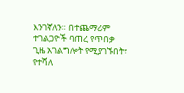እንገኛለን። በተጨማሪም ተገልጋዮች ባጠረ የጥበቃ ጊዜ አገልግሎት የሚያገኙበት፣ የተሻለ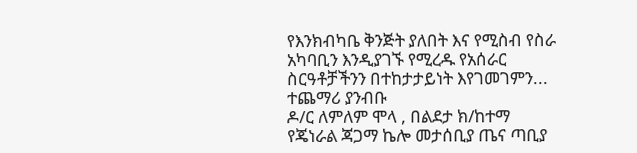የእንክብካቤ ቅንጅት ያለበት እና የሚስብ የስራ አካባቢን እንዲያገኙ የሚረዱ የአሰራር ስርዓቶቻችንን በተከታታይነት እየገመገምን... ተጨማሪ ያንብቡ
ዶ/ር ለምለም ሞላ , በልደታ ክ/ከተማ የጄነራል ጃጋማ ኬሎ መታሰቢያ ጤና ጣቢያ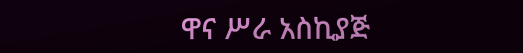ዋና ሥራ አስኪያጅ